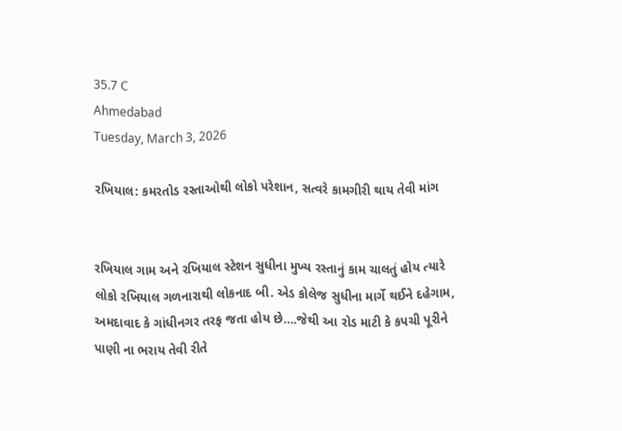35.7 C
Ahmedabad
Tuesday, March 3, 2026

રખિયાલ: કમરતોડ રસ્તાઓથી લોકો પરેશાન, સત્વરે કામગીરી થાય તેવી માંગ


રખિયાલ ગામ અને રખિયાલ સ્ટેશન સુધીના મુખ્ય રસ્તાનું કામ ચાલતું હોય ત્યારે લોકો રખિયાલ ગળનારાથી લોકનાદ બી. એડ કોલેજ સુધીના માર્ગે થઈને દહેગામ, અમદાવાદ કે ગાંધીનગર તરફ જતા હોય છે….જેથી આ રોડ માટી કે કપચી પૂરીને પાણી ના ભરાય તેવી રીતે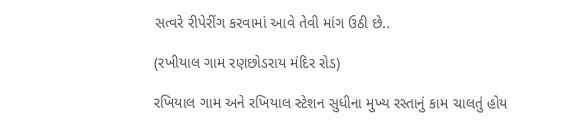સત્વરે રીપેરીંગ કરવામાં આવે તેવી માંગ ઉઠી છે..

(રખીયાલ ગામ રણછોડરાય મંદિર રોડ)

રખિયાલ ગામ અને રખિયાલ સ્ટેશન સુધીના મુખ્ય રસ્તાનું કામ ચાલતું હોય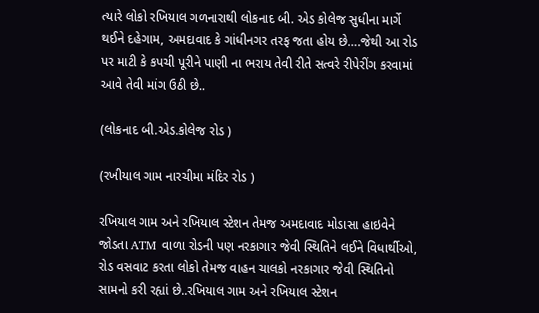ત્યારે લોકો રખિયાલ ગળનારાથી લોકનાદ બી. એડ કોલેજ સુધીના માર્ગે થઈને દહેગામ, અમદાવાદ કે ગાંધીનગર તરફ જતા હોય છે….જેથી આ રોડ પર માટી કે કપચી પૂરીને પાણી ના ભરાય તેવી રીતે સત્વરે રીપેરીંગ કરવામાં આવે તેવી માંગ ઉઠી છે..

(લોકનાદ બી.એડ.કોલેજ રોડ )

(રખીયાલ ગામ નારચીમા મંદિર રોડ )

રખિયાલ ગામ અને રખિયાલ સ્ટેશન તેમજ અમદાવાદ મોડાસા હાઇવેને જોડતા ATM વાળા રોડની પણ નરકાગાર જેવી સ્થિતિને લઈને વિધાર્થીઓ, રોડ વસવાટ કરતા લોકો તેમજ વાહન ચાલકો નરકાગાર જેવી સ્થિતિનો સામનો કરી રહ્યાં છે..રખિયાલ ગામ અને રખિયાલ સ્ટેશન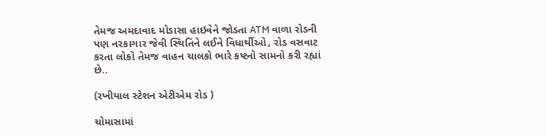તેમજ અમદાવાદ મોડાસા હાઇવેને જોડતા ATM વાળા રોડની પણ નરકાગાર જેવી સ્થિતિને લઈને વિધાર્થીઓ, રોડ વસવાટ કરતા લોકો તેમજ વાહન ચાલકો ભારે કષ્ટનો સામનો કરી રહ્યાં છે..

(રખીયાલ સ્ટેશન એટીએમ રોડ )

ચોમાસામાં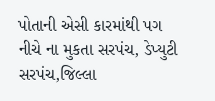પોતાની એસી કારમાંથી પગ નીચે ના મુકતા સરપંચ, ડેપ્યુટી સરપંચ,જિલ્લા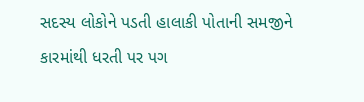સદસ્ય લોકોને પડતી હાલાકી પોતાની સમજીને કારમાંથી ધરતી પર પગ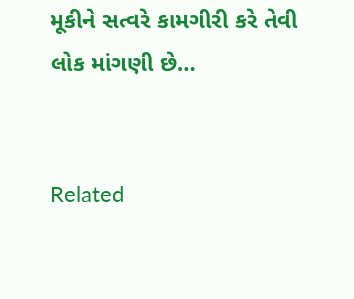મૂકીને સત્વરે કામગીરી કરે તેવી લોક માંગણી છે…


Related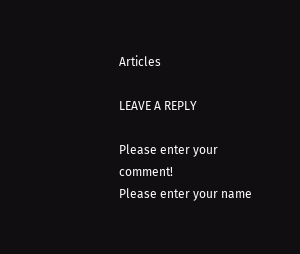Articles

LEAVE A REPLY

Please enter your comment!
Please enter your name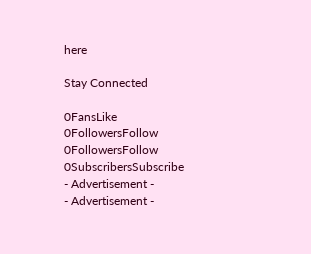here

Stay Connected

0FansLike
0FollowersFollow
0FollowersFollow
0SubscribersSubscribe
- Advertisement -
- Advertisement -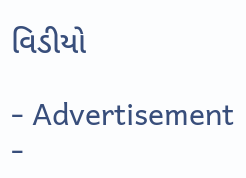વિડીયો

- Advertisement -